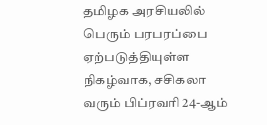தமிழக அரசியலில் பெரும் பரபரப்பை ஏற்படுத்தியுள்ள நிகழ்வாக, சசிகலா வரும் பிப்ரவரி 24-ஆம்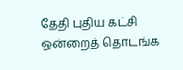தேதி புதிய கட்சி ஒன்றைத் தொடங்க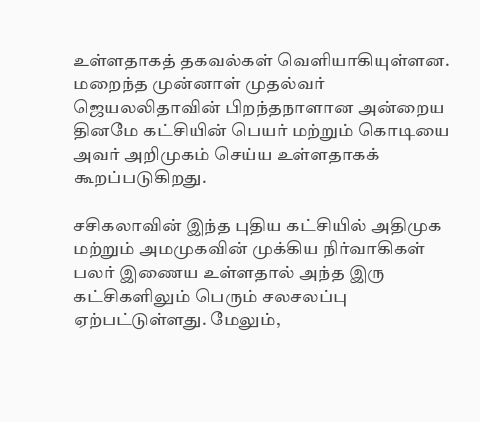உள்ளதாகத் தகவல்கள் வெளியாகியுள்ளன. மறைந்த முன்னாள் முதல்வர் ஜெயலலிதாவின் பிறந்தநாளான அன்றைய தினமே கட்சியின் பெயர் மற்றும் கொடியை அவர் அறிமுகம் செய்ய உள்ளதாகக் கூறப்படுகிறது.

சசிகலாவின் இந்த புதிய கட்சியில் அதிமுக மற்றும் அமமுகவின் முக்கிய நிர்வாகிகள் பலர் இணைய உள்ளதால் அந்த இரு கட்சிகளிலும் பெரும் சலசலப்பு ஏற்பட்டுள்ளது. மேலும்,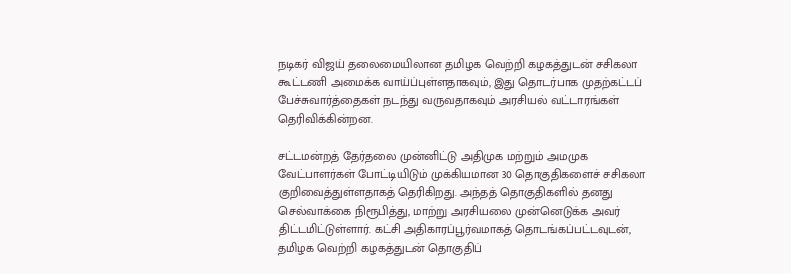நடிகர் விஜய் தலைமையிலான தமிழக வெற்றி கழகத்துடன் சசிகலா கூட்டணி அமைக்க வாய்ப்புள்ளதாகவும், இது தொடர்பாக முதற்கட்டப் பேச்சுவார்த்தைகள் நடந்து வருவதாகவும் அரசியல் வட்டாரங்கள் தெரிவிக்கின்றன.

சட்டமன்றத் தேர்தலை முன்னிட்டு அதிமுக மற்றும் அமமுக வேட்பாளர்கள் போட்டியிடும் முக்கியமான 30 தொகுதிகளைச் சசிகலா குறிவைத்துள்ளதாகத் தெரிகிறது. அந்தத் தொகுதிகளில் தனது செல்வாக்கை நிரூபித்து, மாற்று அரசியலை முன்னெடுக்க அவர் திட்டமிட்டுள்ளார். கட்சி அதிகாரப்பூர்வமாகத் தொடங்கப்பட்டவுடன், தமிழக வெற்றி கழகத்துடன் தொகுதிப்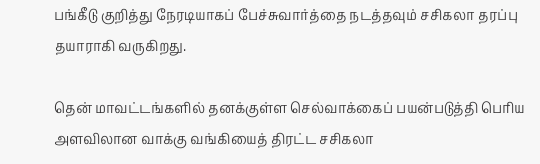பங்கீடு குறித்து நேரடியாகப் பேச்சுவார்த்தை நடத்தவும் சசிகலா தரப்பு தயாராகி வருகிறது.

தென் மாவட்டங்களில் தனக்குள்ள செல்வாக்கைப் பயன்படுத்தி பெரிய அளவிலான வாக்கு வங்கியைத் திரட்ட சசிகலா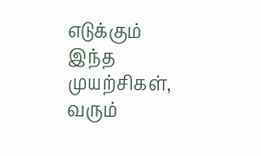எடுக்கும் இந்த முயற்சிகள், வரும்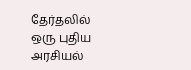தேர்தலில் ஒரு புதிய அரசியல்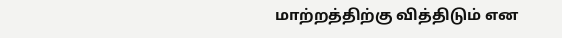மாற்றத்திற்கு வித்திடும் என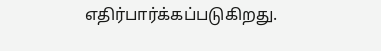எதிர்பார்க்கப்படுகிறது.